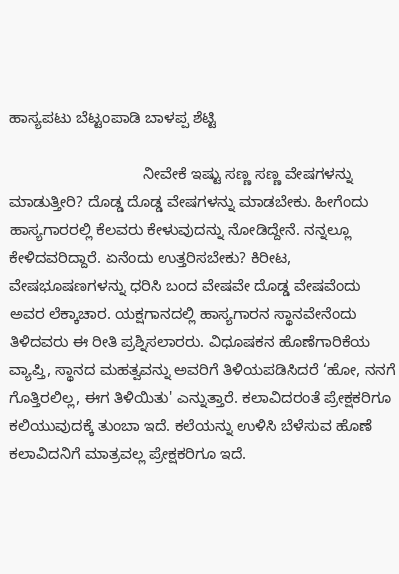ಹಾಸ್ಯಪಟು ಬೆಟ್ಟಂಪಾಡಿ ಬಾಳಪ್ಪ ಶೆಟ್ಟಿ

                               ನೀವೇಕೆ ಇಷ್ಟು ಸಣ್ಣ ಸಣ್ಣ ವೇಷಗಳನ್ನು ಮಾಡುತ್ತೀರಿ? ದೊಡ್ಡ ದೊಡ್ಡ ವೇಷಗಳನ್ನು ಮಾಡಬೇಕು. ಹೀಗೆಂದು ಹಾಸ್ಯಗಾರರಲ್ಲಿ ಕೆಲವರು ಕೇಳುವುದನ್ನು ನೋಡಿದ್ದೇನೆ. ನನ್ನಲ್ಲೂ ಕೇಳಿದವರಿದ್ದಾರೆ. ಏನೆಂದು ಉತ್ತರಿಸಬೇಕು? ಕಿರೀಟ, ವೇಷಭೂಷಣಗಳನ್ನು ಧರಿಸಿ ಬಂದ ವೇಷವೇ ದೊಡ್ಡ ವೇಷವೆಂದು ಅವರ ಲೆಕ್ಕಾಚಾರ. ಯಕ್ಷಗಾನದಲ್ಲಿ ಹಾಸ್ಯಗಾರನ ಸ್ಥಾನವೇನೆಂದು ತಿಳಿದವರು ಈ ರೀತಿ ಪ್ರಶ್ನಿಸಲಾರರು. ವಿಧೂಷಕನ ಹೊಣೆಗಾರಿಕೆಯ ವ್ಯಾಪ್ತಿ, ಸ್ಥಾನದ ಮಹತ್ವವನ್ನು ಅವರಿಗೆ ತಿಳಿಯಪಡಿಸಿದರೆ ‘ಹೋ, ನನಗೆ ಗೊತ್ತಿರಲಿಲ್ಲ, ಈಗ ತಿಳಿಯಿತು' ಎನ್ನುತ್ತಾರೆ. ಕಲಾವಿದರಂತೆ ಪ್ರೇಕ್ಷಕರಿಗೂ ಕಲಿಯುವುದಕ್ಕೆ ತುಂಬಾ ಇದೆ. ಕಲೆಯನ್ನು ಉಳಿಸಿ ಬೆಳೆಸುವ ಹೊಣೆ ಕಲಾವಿದನಿಗೆ ಮಾತ್ರವಲ್ಲ ಪ್ರೇಕ್ಷಕರಿಗೂ ಇದೆ.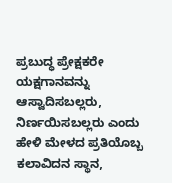ಪ್ರಬುದ್ಧ ಪ್ರೇಕ್ಷಕರೇ ಯಕ್ಷಗಾನವನ್ನು ಆಸ್ವಾದಿಸಬಲ್ಲರು, ನಿರ್ಣಯಿಸಬಲ್ಲರು ಎಂದು ಹೇಳಿ ಮೇಳದ ಪ್ರತಿಯೊಬ್ಬ ಕಲಾವಿದನ ಸ್ಥಾನ,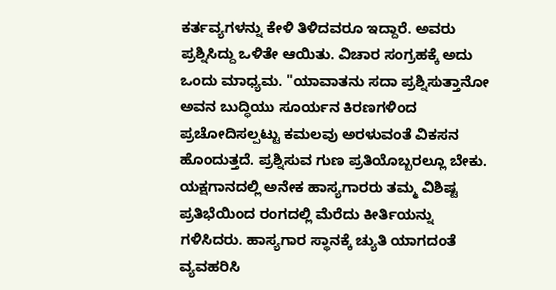ಕರ್ತವ್ಯಗಳನ್ನು ಕೇಳಿ ತಿಳಿದವರೂ ಇದ್ದಾರೆ. ಅವರು ಪ್ರಶ್ನಿಸಿದ್ದು ಒಳಿತೇ ಆಯಿತು. ವಿಚಾರ ಸಂಗ್ರಹಕ್ಕೆ ಅದು ಒಂದು ಮಾಧ್ಯಮ. "ಯಾವಾತನು ಸದಾ ಪ್ರಶ್ನಿಸುತ್ತಾನೋ ಅವನ ಬುದ್ಧಿಯು ಸೂರ್ಯನ ಕಿರಣಗಳಿಂದ ಪ್ರಚೋದಿಸಲ್ಪಟ್ಟು ಕಮಲವು ಅರಳುವಂತೆ ವಿಕಸನ ಹೊಂದುತ್ತದೆ. ಪ್ರಶ್ನಿಸುವ ಗುಣ ಪ್ರತಿಯೊಬ್ಬರಲ್ಲೂ ಬೇಕು. ಯಕ್ಷಗಾನದಲ್ಲಿ ಅನೇಕ ಹಾಸ್ಯಗಾರರು ತಮ್ಮ ವಿಶಿಷ್ಟ ಪ್ರತಿಭೆಯಿಂದ ರಂಗದಲ್ಲಿ ಮೆರೆದು ಕೀರ್ತಿಯನ್ನು ಗಳಿಸಿದರು. ಹಾಸ್ಯಗಾರ ಸ್ಥಾನಕ್ಕೆ ಚ್ಯುತಿ ಯಾಗದಂತೆ ವ್ಯವಹರಿಸಿ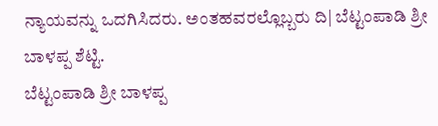ನ್ಯಾಯವನ್ನು ಒದಗಿಸಿದರು. ಅಂತಹವರಲ್ಲೊಬ್ಬರು ದಿ| ಬೆಟ್ಟಂಪಾಡಿ ಶ್ರೀ ಬಾಳಪ್ಪ ಶೆಟ್ಟಿ.
ಬೆಟ್ಟಂಪಾಡಿ ಶ್ರೀ ಬಾಳಪ್ಪ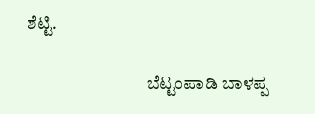ಶೆಟ್ಟಿ.

                                  ಬೆಟ್ಟಂಪಾಡಿ ಬಾಳಪ್ಪ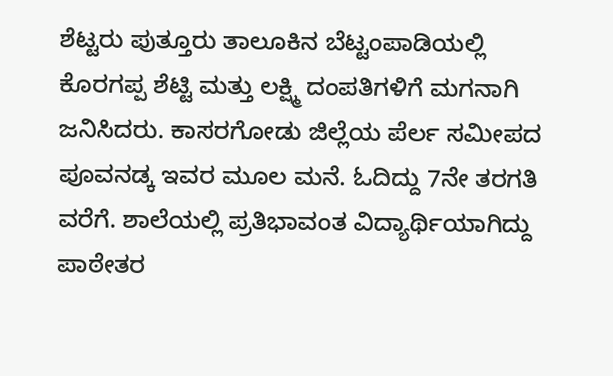ಶೆಟ್ಟರು ಪುತ್ತೂರು ತಾಲೂಕಿನ ಬೆಟ್ಟಂಪಾಡಿಯಲ್ಲಿ ಕೊರಗಪ್ಪ ಶೆಟ್ಟಿ ಮತ್ತು ಲಕ್ಷ್ಮಿ ದಂಪತಿಗಳಿಗೆ ಮಗನಾಗಿ ಜನಿಸಿದರು. ಕಾಸರಗೋಡು ಜಿಲ್ಲೆಯ ಪೆರ್ಲ ಸಮೀಪದ ಪೂವನಡ್ಕ ಇವರ ಮೂಲ ಮನೆ. ಓದಿದ್ದು 7ನೇ ತರಗತಿ ವರೆಗೆ. ಶಾಲೆಯಲ್ಲಿ ಪ್ರತಿಭಾವಂತ ವಿದ್ಯಾರ್ಥಿಯಾಗಿದ್ದು ಪಾಠೇತರ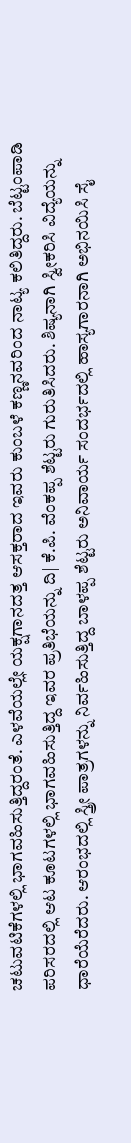ಚಟುವಟಿಕೆಗಳಲ್ಲಿ ಭಾಗವಹಿಸುತ್ತಿದ್ದರಂತೆ. ಎಳವೆಯಲ್ಲೇ ಯಕ್ಷಗಾನದತ್ತ ಆಸಕ್ತರಾದ ಇವರು ಕುಂಬಳೆ ಕಣ್ಣನವರಿಂದ ನಾಟ್ಯ ಕಲಿತಿದ್ದರು. ಬೆಟ್ಟಂಪಾಡಿ ಪರಿಸರದಲ್ಲಿ ಆಟ ಕೂಟಗಳಲ್ಲಿ ಭಾಗವಹಿಸುತ್ತಿದ್ದ ಇವರ ಪ್ರತಿಭೆಯನ್ನು ದಿ| ಕೆ.ಪಿ. ವೆಂಕಪ್ಪ ಶೆಟ್ಟರು ಗುರುತಿಸಿದರು. ಶಿಷ್ಯನಾಗಿ ಸ್ವೀಕರಿಸಿ ವಿದ್ಯೆಯನ್ನು ಧಾರೆಯೆರೆದರು. ಆರಂಭದಲ್ಲಿ ಸ್ತ್ರೀ ಪಾತ್ರಗಳನ್ನು ನಿರ್ವಹಿಸುತ್ತಿದ್ದ ಬಾಳಪ್ಪ ಶೆಟ್ಟರು ಅನಿವಾರ್ಯ ಸಂದರ್ಭದಲ್ಲಿ ಹಾಸ್ಯಗಾರನಾಗಿ ಅಭಿನಯಿಸಿ ಸೈ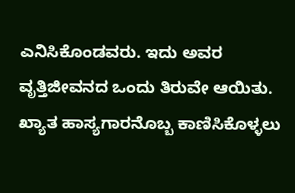ಎನಿಸಿಕೊಂಡವರು. ಇದು ಅವರ ವೃತ್ತಿಜೀವನದ ಒಂದು ತಿರುವೇ ಆಯಿತು. ಖ್ಯಾತ ಹಾಸ್ಯಗಾರನೊಬ್ಬ ಕಾಣಿಸಿಕೊಳ್ಳಲು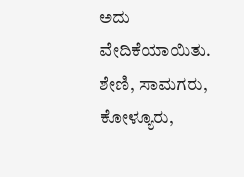ಅದು ವೇದಿಕೆಯಾಯಿತು. ಶೇಣಿ, ಸಾಮಗರು, ಕೋಳ್ಯೂರು,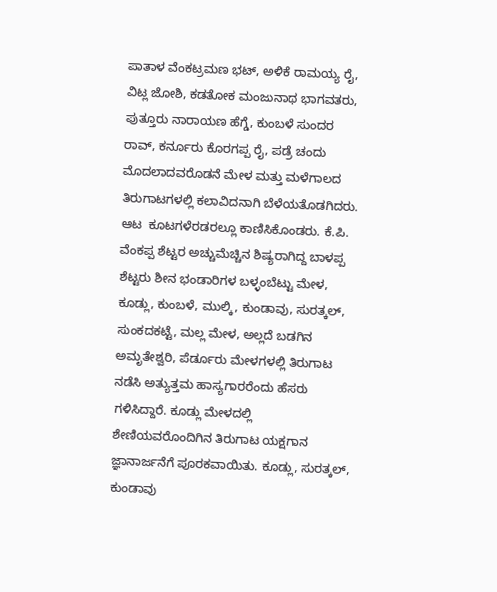ಪಾತಾಳ ವೆಂಕಟ್ರಮಣ ಭಟ್, ಅಳಿಕೆ ರಾಮಯ್ಯ ರೈ, ವಿಟ್ಲ ಜೋಶಿ, ಕಡತೋಕ ಮಂಜುನಾಥ ಭಾಗವತರು, ಪುತ್ತೂರು ನಾರಾಯಣ ಹೆಗ್ಡೆ, ಕುಂಬಳೆ ಸುಂದರ ರಾವ್, ಕರ್ನೂರು ಕೊರಗಪ್ಪ ರೈ, ಪಡ್ರೆ ಚಂದು ಮೊದಲಾದವರೊಡನೆ ಮೇಳ ಮತ್ತು ಮಳೆಗಾಲದ ತಿರುಗಾಟಗಳಲ್ಲಿ ಕಲಾವಿದನಾಗಿ ಬೆಳೆಯತೊಡಗಿದರು. ಆಟ  ಕೂಟಗಳೆರಡರಲ್ಲೂ ಕಾಣಿಸಿಕೊಂಡರು. ಕೆ.ಪಿ. ವೆಂಕಪ್ಪ ಶೆಟ್ಟರ ಅಚ್ಚುಮೆಚ್ಚಿನ ಶಿಷ್ಯರಾಗಿದ್ದ ಬಾಳಪ್ಪ ಶೆಟ್ಟರು ಶೀನ ಭಂಡಾರಿಗಳ ಬಳ್ಳಂಬೆಟ್ಟು ಮೇಳ, ಕೂಡ್ಲು, ಕುಂಬಳೆ, ಮುಲ್ಕಿ, ಕುಂಡಾವು, ಸುರತ್ಕಲ್, ಸುಂಕದಕಟ್ಟೆ, ಮಲ್ಲ ಮೇಳ, ಅಲ್ಲದೆ ಬಡಗಿನ ಅಮೃತೇಶ್ವರಿ, ಪೆರ್ಡೂರು ಮೇಳಗಳಲ್ಲಿ ತಿರುಗಾಟ ನಡೆಸಿ ಅತ್ಯುತ್ತಮ ಹಾಸ್ಯಗಾರರೆಂದು ಹೆಸರು ಗಳಿಸಿದ್ದಾರೆ. ಕೂಡ್ಲು ಮೇಳದಲ್ಲಿ ಶೇಣಿಯವರೊಂದಿಗಿನ ತಿರುಗಾಟ ಯಕ್ಷಗಾನ ಜ್ಞಾನಾರ್ಜನೆಗೆ ಪೂರಕವಾಯಿತು. ಕೂಡ್ಲು, ಸುರತ್ಕಲ್, ಕುಂಡಾವು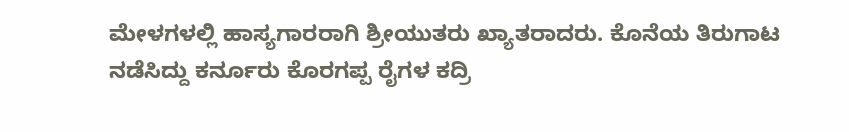ಮೇಳಗಳಲ್ಲಿ ಹಾಸ್ಯಗಾರರಾಗಿ ಶ್ರೀಯುತರು ಖ್ಯಾತರಾದರು. ಕೊನೆಯ ತಿರುಗಾಟ ನಡೆಸಿದ್ದು ಕರ್ನೂರು ಕೊರಗಪ್ಪ ರೈಗಳ ಕದ್ರಿ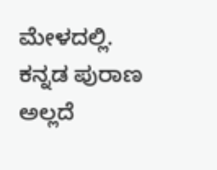ಮೇಳದಲ್ಲಿ. ಕನ್ನಡ ಪುರಾಣ ಅಲ್ಲದೆ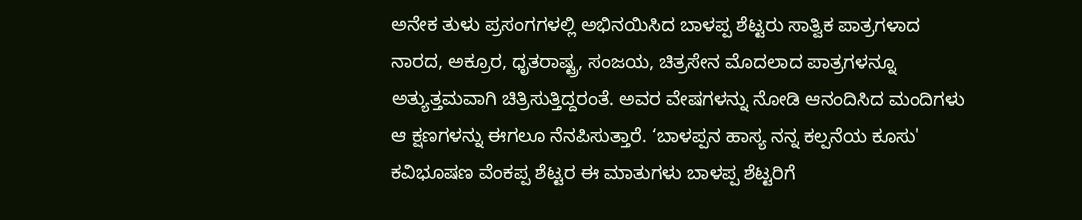ಅನೇಕ ತುಳು ಪ್ರಸಂಗಗಳಲ್ಲಿ ಅಭಿನಯಿಸಿದ ಬಾಳಪ್ಪ ಶೆಟ್ಟರು ಸಾತ್ವಿಕ ಪಾತ್ರಗಳಾದ ನಾರದ, ಅಕ್ರೂರ, ಧೃತರಾಷ್ಟ್ರ, ಸಂಜಯ, ಚಿತ್ರಸೇನ ಮೊದಲಾದ ಪಾತ್ರಗಳನ್ನೂ ಅತ್ಯುತ್ತಮವಾಗಿ ಚಿತ್ರಿಸುತ್ತಿದ್ದರಂತೆ. ಅವರ ವೇಷಗಳನ್ನು ನೋಡಿ ಆನಂದಿಸಿದ ಮಂದಿಗಳು ಆ ಕ್ಷಣಗಳನ್ನು ಈಗಲೂ ನೆನಪಿಸುತ್ತಾರೆ. ‘ಬಾಳಪ್ಪನ ಹಾಸ್ಯ ನನ್ನ ಕಲ್ಪನೆಯ ಕೂಸು' ಕವಿಭೂಷಣ ವೆಂಕಪ್ಪ ಶೆಟ್ಟರ ಈ ಮಾತುಗಳು ಬಾಳಪ್ಪ ಶೆಟ್ಟರಿಗೆ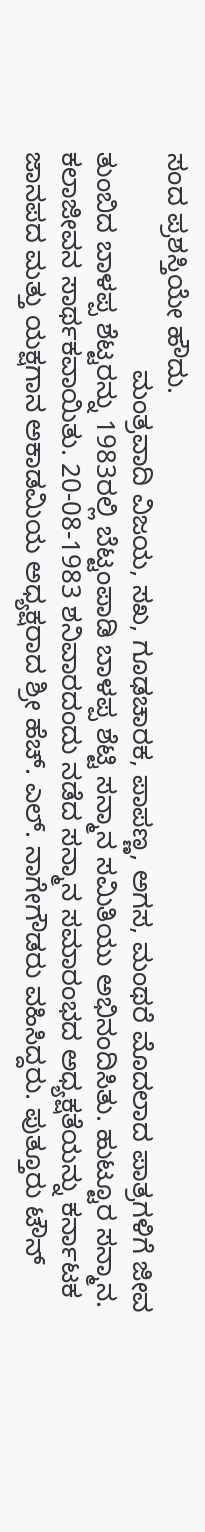ಸಂದ ಪ್ರಶಸ್ತಿಯೇ ಹೌದು.
                             ಮಂತ್ರವಾದಿ ವಿಜಯ, ಸಖ, ಗೂಢಚಾರಕ, ಪಾಪಣ್ಣ, ಅಗಸ, ಮಂಥರೆ ಮೊದಲಾದ ಪಾತ್ರಗಳಿಗೆ ಜೀವ ತುಂಬಿದ ಬಾಳಪ್ಪ ಶೆಟ್ಟರನ್ನು 1983ರಲ್ಲಿ ಬೆಟ್ಟಂಪಾಡಿ ಬಾಳಪ್ಪ ಶೆಟ್ಟಿ ಸನ್ಮಾನ ಸಮಿತಿಯು ಅಭಿನಂದಿಸಿತು. ಹುಟ್ಟೂರ ಸನ್ಮಾನ. ಕಲಾಜೀವನ ಸಾರ್ಥಕವಾಯಿತು. 20-08-1983 ಶನಿವಾರದಂದು ನಡೆದ ಸನ್ಮಾನ ಸಮಾರಂಭದ ಅಧ್ಯಕ್ಷತೆಯನ್ನು ಕರ್ನಾಟಕ ಜಾನಪದ ಮತ್ತು ಯಕ್ಷಗಾನ ಅಕಾಡಮಿಯ ಅಧ್ಯಕ್ಷರಾದ ಶ್ರೀ ಹೆಚ್. ಎಲ್. ನಾಗೇಗೌಡರು ವಹಿಸಿದ್ದರು. ಪುತ್ತೂರು ಟೌನ್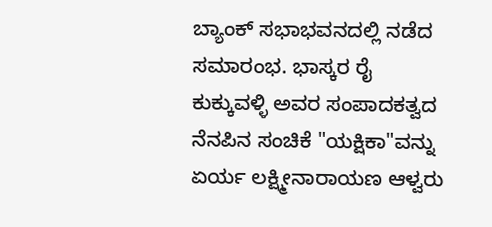ಬ್ಯಾಂಕ್ ಸಭಾಭವನದಲ್ಲಿ ನಡೆದ ಸಮಾರಂಭ. ಭಾಸ್ಕರ ರೈ ಕುಕ್ಕುವಳ್ಳಿ ಅವರ ಸಂಪಾದಕತ್ವದ ನೆನಪಿನ ಸಂಚಿಕೆ "ಯಕ್ಷಿಕಾ"ವನ್ನು ಏರ್ಯ ಲಕ್ಷ್ಮೀನಾರಾಯಣ ಆಳ್ವರು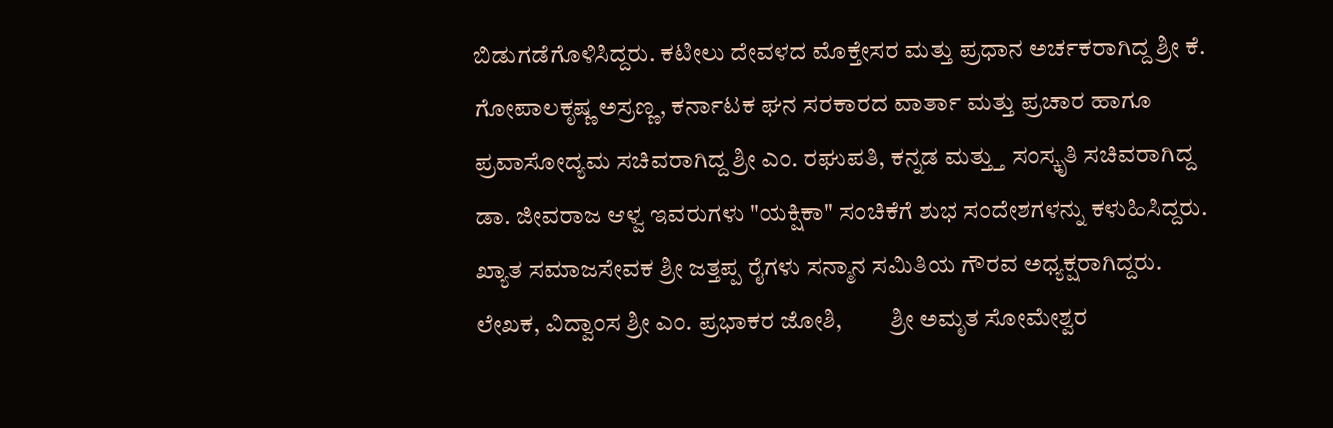ಬಿಡುಗಡೆಗೊಳಿಸಿದ್ದರು. ಕಟೀಲು ದೇವಳದ ಮೊಕ್ತೇಸರ ಮತ್ತು ಪ್ರಧಾನ ಅರ್ಚಕರಾಗಿದ್ದ ಶ್ರೀ ಕೆ. ಗೋಪಾಲಕೃಷ್ಣ ಅಸ್ರಣ್ಣ, ಕರ್ನಾಟಕ ಘನ ಸರಕಾರದ ವಾರ್ತಾ ಮತ್ತು ಪ್ರಚಾರ ಹಾಗೂ ಪ್ರವಾಸೋದ್ಯಮ ಸಚಿವರಾಗಿದ್ದ ಶ್ರೀ ಎಂ. ರಘುಪತಿ, ಕನ್ನಡ ಮತ್ತ್ತು ಸಂಸ್ಕೃತಿ ಸಚಿವರಾಗಿದ್ದ ಡಾ. ಜೀವರಾಜ ಆಳ್ವ ಇವರುಗಳು "ಯಕ್ಷಿಕಾ" ಸಂಚಿಕೆಗೆ ಶುಭ ಸಂದೇಶಗಳನ್ನು ಕಳುಹಿಸಿದ್ದರು. ಖ್ಯಾತ ಸಮಾಜಸೇವಕ ಶ್ರೀ ಜತ್ತಪ್ಪ ರೈಗಳು ಸನ್ಮಾನ ಸಮಿತಿಯ ಗೌರವ ಅಧ್ಯಕ್ಷರಾಗಿದ್ದರು. ಲೇಖಕ, ವಿದ್ವಾಂಸ ಶ್ರೀ ಎಂ. ಪ್ರಭಾಕರ ಜೋಶಿ,          ಶ್ರೀ ಅಮೃತ ಸೋಮೇಶ್ವರ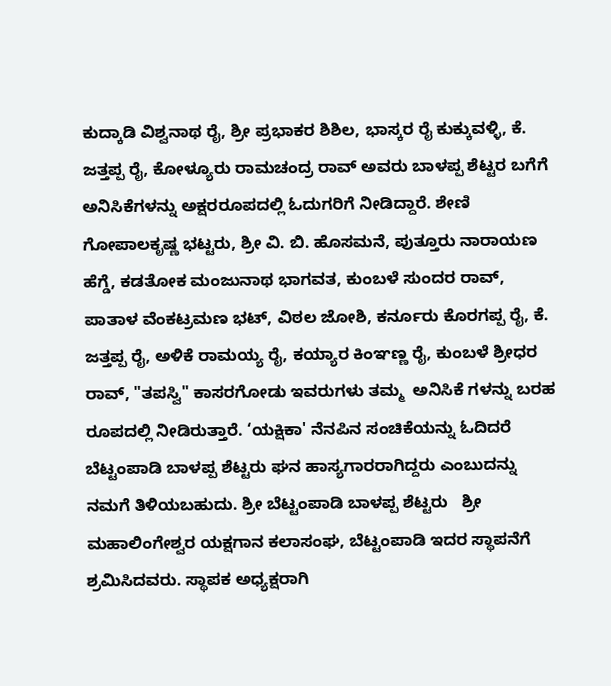ಕುದ್ಕಾಡಿ ವಿಶ್ವನಾಥ ರೈ, ಶ್ರೀ ಪ್ರಭಾಕರ ಶಿಶಿಲ, ಭಾಸ್ಕರ ರೈ ಕುಕ್ಕುವಳ್ಳಿ, ಕೆ. ಜತ್ತಪ್ಪ ರೈ, ಕೋಳ್ಯೂರು ರಾಮಚಂದ್ರ ರಾವ್ ಅವರು ಬಾಳಪ್ಪ ಶೆಟ್ಟರ ಬಗೆಗೆ ಅನಿಸಿಕೆಗಳನ್ನು ಅಕ್ಷರರೂಪದಲ್ಲಿ ಓದುಗರಿಗೆ ನೀಡಿದ್ದಾರೆ. ಶೇಣಿ ಗೋಪಾಲಕೃಷ್ಣ ಭಟ್ಟರು, ಶ್ರೀ ವಿ. ಬಿ. ಹೊಸಮನೆ, ಪುತ್ತೂರು ನಾರಾಯಣ ಹೆಗ್ಡೆ, ಕಡತೋಕ ಮಂಜುನಾಥ ಭಾಗವತ, ಕುಂಬಳೆ ಸುಂದರ ರಾವ್, ಪಾತಾಳ ವೆಂಕಟ್ರಮಣ ಭಟ್, ವಿಠಲ ಜೋಶಿ, ಕರ್ನೂರು ಕೊರಗಪ್ಪ ರೈ, ಕೆ. ಜತ್ತಪ್ಪ ರೈ, ಅಳಿಕೆ ರಾಮಯ್ಯ ರೈ, ಕಯ್ಯಾರ ಕಿಂಞಣ್ಣ ರೈ, ಕುಂಬಳೆ ಶ್ರೀಧರ ರಾವ್, "ತಪಸ್ವಿ" ಕಾಸರಗೋಡು ಇವರುಗಳು ತಮ್ಮ  ಅನಿಸಿಕೆ ಗಳನ್ನು ಬರಹ ರೂಪದಲ್ಲಿ ನೀಡಿರುತ್ತಾರೆ. ‘ಯಕ್ಷಿಕಾ' ನೆನಪಿನ ಸಂಚಿಕೆಯನ್ನು ಓದಿದರೆ ಬೆಟ್ಟಂಪಾಡಿ ಬಾಳಪ್ಪ ಶೆಟ್ಟರು ಘನ ಹಾಸ್ಯಗಾರರಾಗಿದ್ದರು ಎಂಬುದನ್ನು ನಮಗೆ ತಿಳಿಯಬಹುದು. ಶ್ರೀ ಬೆಟ್ಟಂಪಾಡಿ ಬಾಳಪ್ಪ ಶೆಟ್ಟರು   ಶ್ರೀ ಮಹಾಲಿಂಗೇಶ್ವರ ಯಕ್ಷಗಾನ ಕಲಾಸಂಘ, ಬೆಟ್ಟಂಪಾಡಿ ಇದರ ಸ್ಥಾಪನೆಗೆ ಶ್ರಮಿಸಿದವರು. ಸ್ಥಾಪಕ ಅಧ್ಯಕ್ಷರಾಗಿ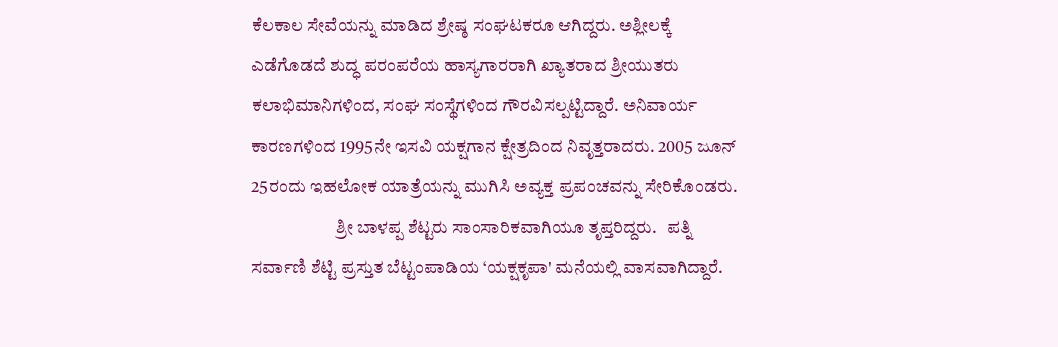ಕೆಲಕಾಲ ಸೇವೆಯನ್ನು ಮಾಡಿದ ಶ್ರೇಷ್ಠ ಸಂಘಟಕರೂ ಆಗಿದ್ದರು. ಅಶ್ಲೀಲಕ್ಕೆ ಎಡೆಗೊಡದೆ ಶುದ್ಧ ಪರಂಪರೆಯ ಹಾಸ್ಯಗಾರರಾಗಿ ಖ್ಯಾತರಾದ ಶ್ರೀಯುತರು ಕಲಾಭಿಮಾನಿಗಳಿಂದ, ಸಂಘ ಸಂಸ್ಥೆಗಳಿಂದ ಗೌರವಿಸಲ್ಪಟ್ಟಿದ್ದಾರೆ. ಅನಿವಾರ್ಯ ಕಾರಣಗಳಿಂದ 1995ನೇ ಇಸವಿ ಯಕ್ಷಗಾನ ಕ್ಷೇತ್ರದಿಂದ ನಿವೃತ್ತರಾದರು. 2005 ಜೂನ್ 25ರಂದು ಇಹಲೋಕ ಯಾತ್ರೆಯನ್ನು ಮುಗಿಸಿ ಅವ್ಯಕ್ತ ಪ್ರಪಂಚವನ್ನು ಸೇರಿಕೊಂಡರು.
                        ಶ್ರೀ ಬಾಳಪ್ಪ ಶೆಟ್ಟರು ಸಾಂಸಾರಿಕವಾಗಿಯೂ ತೃಪ್ತರಿದ್ದರು.   ಪತ್ನಿ ಸರ್ವಾಣಿ ಶೆಟ್ಟಿ ಪ್ರಸ್ತುತ ಬೆಟ್ಟಂಪಾಡಿಯ ‘ಯಕ್ಷಕೃಪಾ' ಮನೆಯಲ್ಲಿ ವಾಸವಾಗಿದ್ದಾರೆ.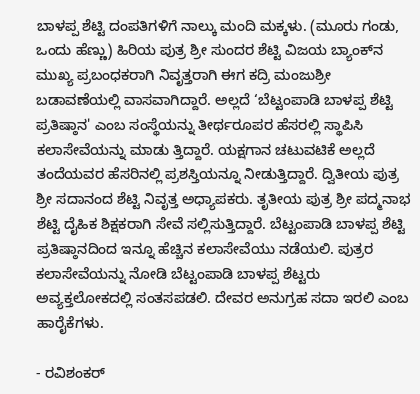ಬಾಳಪ್ಪ ಶೆಟ್ಟಿ ದಂಪತಿಗಳಿಗೆ ನಾಲ್ಕು ಮಂದಿ ಮಕ್ಕಳು. (ಮೂರು ಗಂಡು, ಒಂದು ಹೆಣ್ಣು) ಹಿರಿಯ ಪುತ್ರ ಶ್ರೀ ಸುಂದರ ಶೆಟ್ಟಿ ವಿಜಯ ಬ್ಯಾಂಕ್‍ನ ಮುಖ್ಯ ಪ್ರಬಂಧಕರಾಗಿ ನಿವೃತ್ತರಾಗಿ ಈಗ ಕದ್ರಿ ಮಂಜುಶ್ರೀ ಬಡಾವಣೆಯಲ್ಲಿ ವಾಸವಾಗಿದ್ದಾರೆ. ಅಲ್ಲದೆ ‘ಬೆಟ್ಟಂಪಾಡಿ ಬಾಳಪ್ಪ ಶೆಟ್ಟಿ ಪ್ರತಿಷ್ಠಾನ' ಎಂಬ ಸಂಸ್ಥೆಯನ್ನು ತೀರ್ಥರೂಪರ ಹೆಸರಲ್ಲಿ ಸ್ಥಾಪಿಸಿ ಕಲಾಸೇವೆಯನ್ನು ಮಾಡು ತ್ತಿದ್ದಾರೆ. ಯಕ್ಷಗಾನ ಚಟುವಟಿಕೆ ಅಲ್ಲದೆ ತಂದೆಯವರ ಹೆಸರಿನಲ್ಲಿ ಪ್ರಶಸ್ತಿಯನ್ನೂ ನೀಡುತ್ತಿದ್ದಾರೆ. ದ್ವಿತೀಯ ಪುತ್ರ ಶ್ರೀ ಸದಾನಂದ ಶೆಟ್ಟಿ ನಿವೃತ್ತ ಅಧ್ಯಾಪಕರು. ತೃತೀಯ ಪುತ್ರ ಶ್ರೀ ಪದ್ಮನಾಭ ಶೆಟ್ಟಿ ದೈಹಿಕ ಶಿಕ್ಷಕರಾಗಿ ಸೇವೆ ಸಲ್ಲಿಸುತ್ತಿದ್ದಾರೆ. ಬೆಟ್ಟಂಪಾಡಿ ಬಾಳಪ್ಪ ಶೆಟ್ಟಿ ಪ್ರತಿಷ್ಠಾನದಿಂದ ಇನ್ನೂ ಹೆಚ್ಚಿನ ಕಲಾಸೇವೆಯು ನಡೆಯಲಿ. ಪುತ್ರರ ಕಲಾಸೇವೆಯನ್ನು ನೋಡಿ ಬೆಟ್ಟಂಪಾಡಿ ಬಾಳಪ್ಪ ಶೆಟ್ಟರು ಅವ್ಯಕ್ತಲೋಕದಲ್ಲಿ ಸಂತಸಪಡಲಿ. ದೇವರ ಅನುಗ್ರಹ ಸದಾ ಇರಲಿ ಎಂಬ ಹಾರೈಕೆಗಳು.

- ರವಿಶಂಕರ್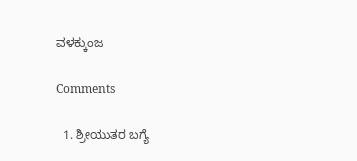ವಳಕ್ಕುಂಜ

Comments

  1. ಶ್ರೀಯುತರ ಬಗ್ಯೆ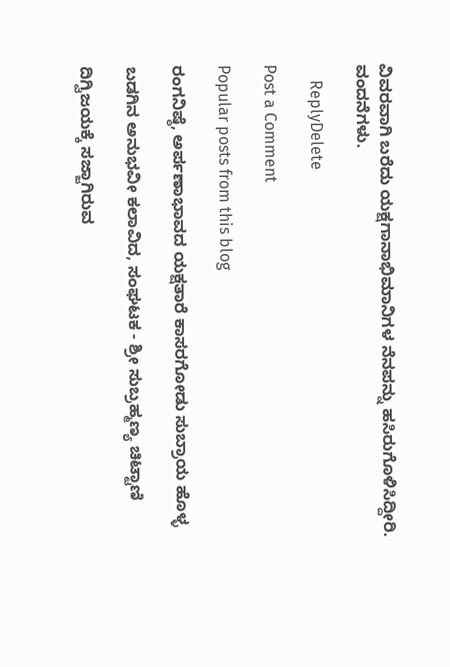ವಿವರವಾಗಿ ಬರೆದು ಯಕ್ಷಗಾನಾಭಿಮಾನಿಗಳ ನೆನಪನ್ನು ಹಸಿರುಗೊಳಿಸಿದ್ದೀರಿ. ವಂದನೆಗಳು.

    ReplyDelete

Post a Comment

Popular posts from this blog

ರಂಗನಿಷ್ಠೆ, ಅರ್ಪಣಾಭಾವದ ಯಕ್ಷತಾರೆ ಕಾಸರಗೋಡು ಸುಬ್ರಾಯ ಹೊಳ್ಳ

ಬಡಗಿನ ಅನುಭವೀ ಕಲಾವಿದ, ಸಂಘಟಕ - ಶ್ರೀ ಸುಬ್ರಹ್ಮಣ್ಯ ಚಿಟ್ಟಾಣಿ

ದಿಗ್ವಿಜಯಕ್ಕೆ ಸಜ್ಜಾಗಿರುವ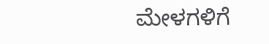ಮೇಳಗಳಿಗೆ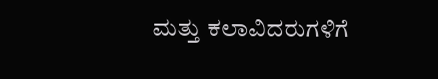ಮತ್ತು ಕಲಾವಿದರುಗಳಿಗೆ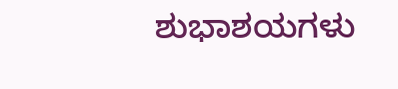ಶುಭಾಶಯಗಳು